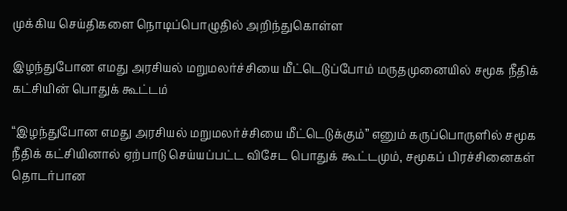முக்கிய செய்திகளை நொடிப்பொழுதில் அறிந்துகொள்ள

இழந்துபோன எமது அரசியல் மறுமலர்ச்சியை மீட்டெடுப்போம் மருதமுனையில் சமூக நீதிக் கட்சியின் பொதுக் கூட்டம்

“இழந்துபோன எமது அரசியல் மறுமலர்ச்சியை மீட்டெடுக்கும்” எனும் கருப்பொருளில் சமூக நீதிக் கட்சியினால் ஏற்பாடு செய்யப்பட்ட விசேட பொதுக் கூட்டமும், சமூகப் பிரச்சினைகள் தொடர்பான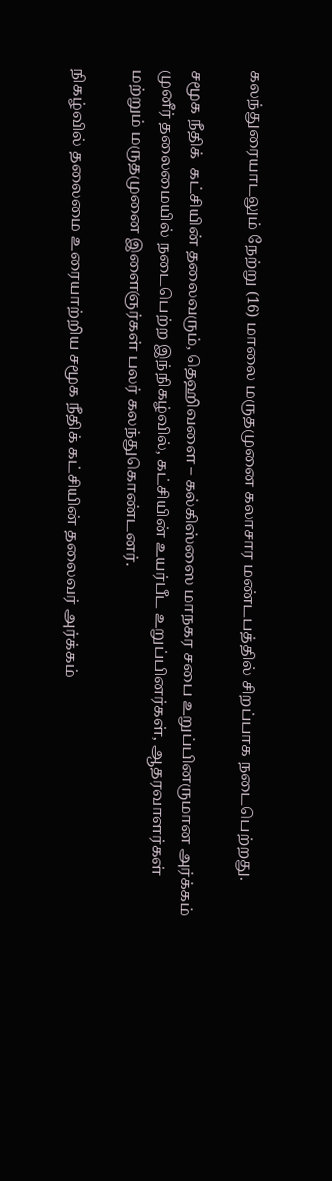கலந்துரையாடலும் நேற்று (16) மாலை மருதமுனை கலாசார மண்டபத்தில் சிறப்பாக நடைபெற்றது.

சமூக நீதிக்  கட்சியின் தலைவரும், தெஹிவளை – கல்கிஸ்ஸை மாநகர சபை உறுப்பினருமான அர்க்கம் முனீர் தலைமையில் நடைபெற்ற இந்நிகழ்வில், கட்சியின் உயர்பீட உறுப்பினர்கள், ஆதரவாளர்கள் மற்றும் மருதமுனை இளைஞர்கள் பலர் கலந்துகொண்டனர்.

நிகழ்வில் தலைமை உரையாற்றிய சமூக நீதிக் கட்சியின் தலைவர் அர்க்கம்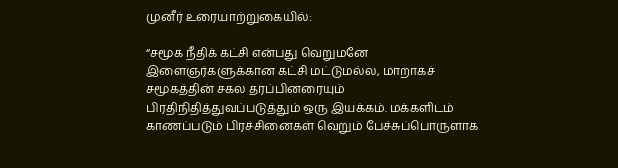முனீர் உரையாற்றுகையில்:

“சமூக நீதிக் கட்சி என்பது வெறுமனே இளைஞர்களுக்கான கட்சி மட்டுமல்ல, மாறாகச் சமூகத்தின் சகல தரப்பினரையும் பிரதிநிதித்துவப்படுத்தும் ஒரு இயக்கம். மக்களிடம் காணப்படும் பிரச்சினைகள் வெறும் பேச்சுப்பொருளாக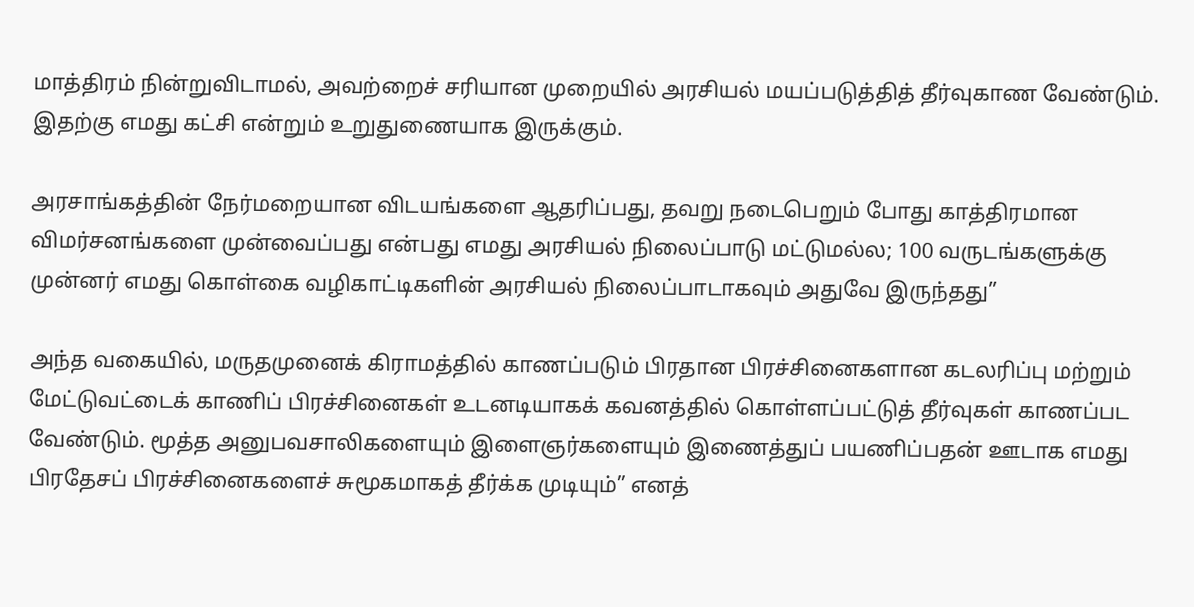மாத்திரம் நின்றுவிடாமல், அவற்றைச் சரியான முறையில் அரசியல் மயப்படுத்தித் தீர்வுகாண வேண்டும். இதற்கு எமது கட்சி என்றும் உறுதுணையாக இருக்கும்.

அரசாங்கத்தின் நேர்மறையான விடயங்களை ஆதரிப்பது, தவறு நடைபெறும் போது காத்திரமான விமர்சனங்களை முன்வைப்பது என்பது எமது அரசியல் நிலைப்பாடு மட்டுமல்ல; 100 வருடங்களுக்கு முன்னர் எமது கொள்கை வழிகாட்டிகளின் அரசியல் நிலைப்பாடாகவும் அதுவே இருந்தது”

அந்த வகையில், மருதமுனைக் கிராமத்தில் காணப்படும் பிரதான பிரச்சினைகளான கடலரிப்பு மற்றும் மேட்டுவட்டைக் காணிப் பிரச்சினைகள் உடனடியாகக் கவனத்தில் கொள்ளப்பட்டுத் தீர்வுகள் காணப்பட வேண்டும். மூத்த அனுபவசாலிகளையும் இளைஞர்களையும் இணைத்துப் பயணிப்பதன் ஊடாக எமது பிரதேசப் பிரச்சினைகளைச் சுமூகமாகத் தீர்க்க முடியும்” எனத்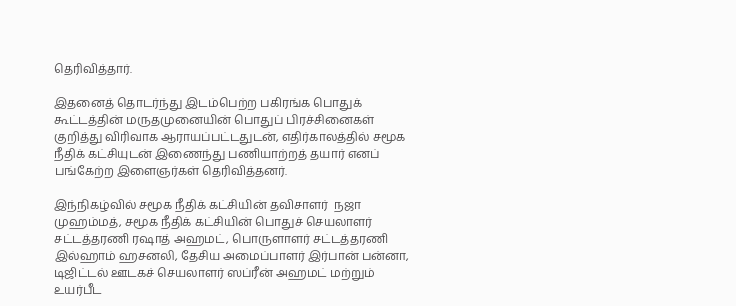தெரிவித்தார்.

இதனைத் தொடர்ந்து இடம்பெற்ற பகிரங்க பொதுக் கூட்டத்தின் மருதமுனையின் பொதுப் பிரச்சினைகள் குறித்து விரிவாக ஆராயப்பட்டதுடன், எதிர்காலத்தில் சமூக நீதிக் கட்சியுடன் இணைந்து பணியாற்றத் தயார் எனப் பங்கேற்ற இளைஞர்கள் தெரிவித்தனர்.

இந்நிகழ்வில் சமூக நீதிக் கட்சியின் தவிசாளர்  நஜா முஹம்மத், சமூக நீதிக் கட்சியின் பொதுச் செயலாளர் சட்டத்தரணி ரஷாத் அஹமட், பொருளாளர் சட்டத்தரணி இல்ஹாம் ஹசனலி, தேசிய அமைப்பாளர் இர்பான் பன்னா, டிஜிட்டல் ஊடகச் செயலாளர் ஸப்ரீன் அஹமட் மற்றும் உயர்பீட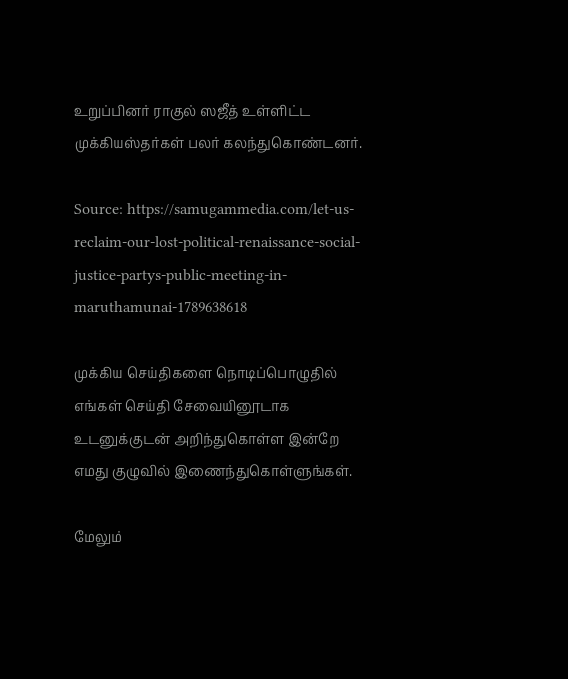உறுப்பினர் ராகுல் ஸஜீத் உள்ளிட்ட முக்கியஸ்தர்கள் பலர் கலந்துகொண்டனர்.

Source: https://samugammedia.com/let-us-reclaim-our-lost-political-renaissance-social-justice-partys-public-meeting-in-maruthamunai-1789638618

முக்கிய செய்திகளை நொடிப்பொழுதில் எங்கள் செய்தி சேவையினூடாக உடனுக்குடன் அறிந்துகொள்ள இன்றே எமது குழுவில் இணைந்துகொள்ளுங்கள்.

மேலும்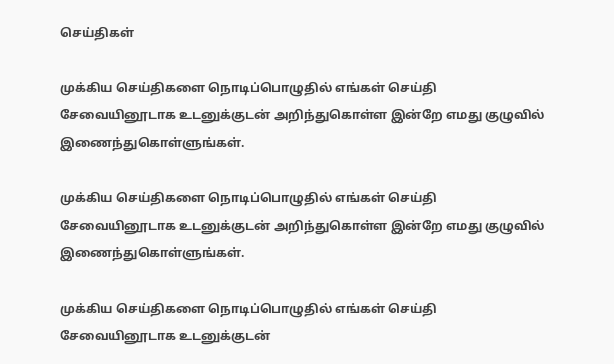செய்திகள்

முக்கிய செய்திகளை நொடிப்பொழுதில் எங்கள் செய்தி சேவையினூடாக உடனுக்குடன் அறிந்துகொள்ள இன்றே எமது குழுவில் இணைந்துகொள்ளுங்கள்.

முக்கிய செய்திகளை நொடிப்பொழுதில் எங்கள் செய்தி சேவையினூடாக உடனுக்குடன் அறிந்துகொள்ள இன்றே எமது குழுவில் இணைந்துகொள்ளுங்கள்.

முக்கிய செய்திகளை நொடிப்பொழுதில் எங்கள் செய்தி சேவையினூடாக உடனுக்குடன்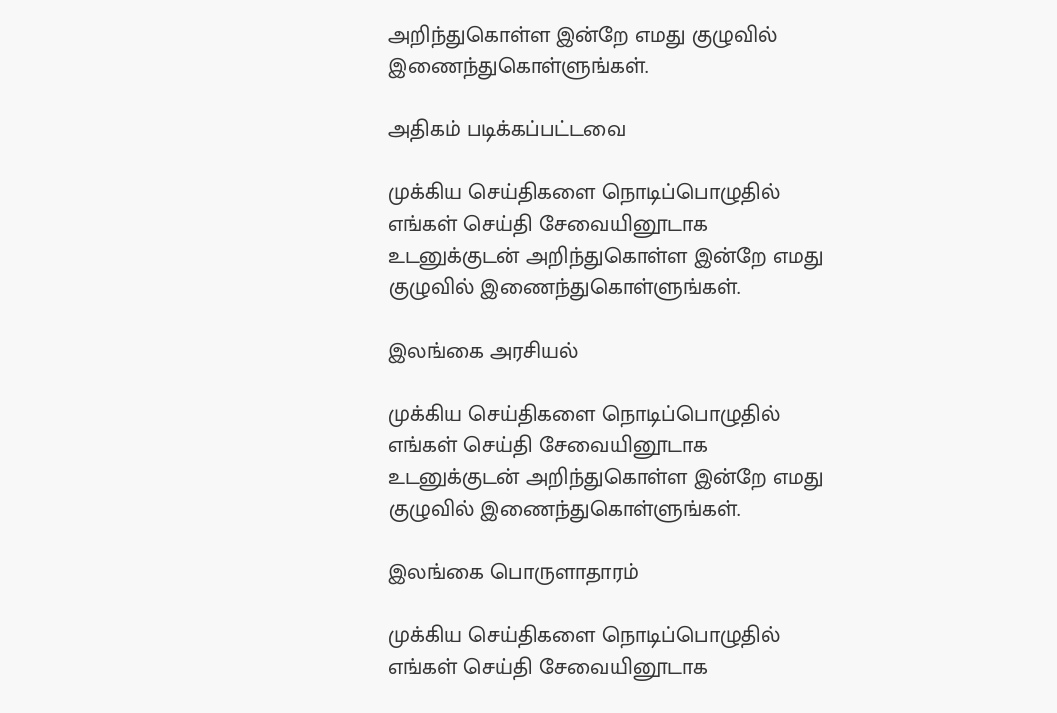அறிந்துகொள்ள இன்றே எமது குழுவில் இணைந்துகொள்ளுங்கள்.

அதிகம் படிக்கப்பட்டவை

முக்கிய செய்திகளை நொடிப்பொழுதில் எங்கள் செய்தி சேவையினூடாக உடனுக்குடன் அறிந்துகொள்ள இன்றே எமது குழுவில் இணைந்துகொள்ளுங்கள்.

இலங்கை அரசியல்

முக்கிய செய்திகளை நொடிப்பொழுதில் எங்கள் செய்தி சேவையினூடாக உடனுக்குடன் அறிந்துகொள்ள இன்றே எமது குழுவில் இணைந்துகொள்ளுங்கள்.

இலங்கை பொருளாதாரம்

முக்கிய செய்திகளை நொடிப்பொழுதில் எங்கள் செய்தி சேவையினூடாக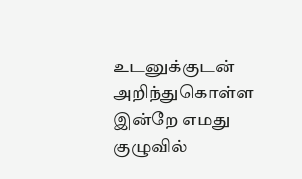உடனுக்குடன் அறிந்துகொள்ள இன்றே எமது குழுவில்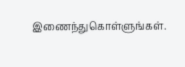இணைந்துகொள்ளுங்கள்.